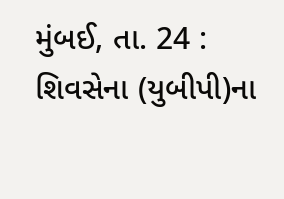મુંબઈ, તા. 24 : શિવસેના (યુબીપી)ના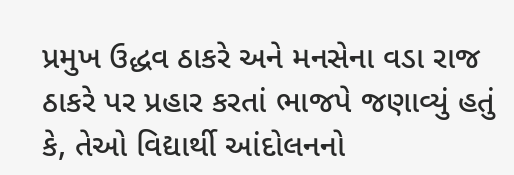પ્રમુખ ઉદ્ધવ ઠાકરે અને મનસેના વડા રાજ ઠાકરે પર પ્રહાર કરતાં ભાજપે જણાવ્યું હતું કે, તેઓ વિદ્યાર્થી આંદોલનનો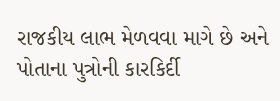રાજકીય લાભ મેળવવા માગે છે અને પોતાના પુત્રોની કારકિર્દી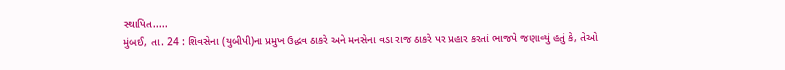સ્થાપિત.....
મુંબઈ, તા. 24 : શિવસેના (યુબીપી)ના પ્રમુખ ઉદ્ધવ ઠાકરે અને મનસેના વડા રાજ ઠાકરે પર પ્રહાર કરતાં ભાજપે જણાવ્યું હતું કે, તેઓ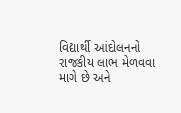વિદ્યાર્થી આંદોલનનો રાજકીય લાભ મેળવવા માગે છે અને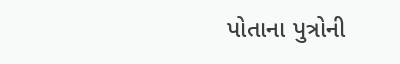પોતાના પુત્રોની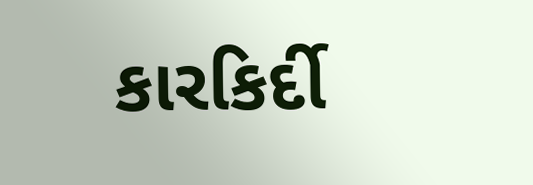કારકિર્દી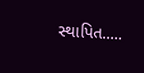સ્થાપિત.....